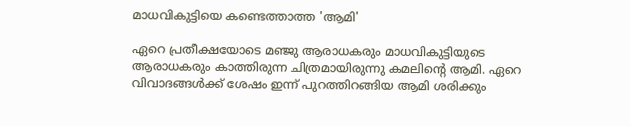മാധവികുട്ടിയെ കണ്ടെത്താത്ത 'ആമി'

ഏറെ പ്രതീക്ഷയോടെ മഞ്ജു ആരാധകരും മാധവികുട്ടിയുടെ ആരാധകരും കാത്തിരുന്ന ചിത്രമായിരുന്നു കമലിന്റെ ആമി. ഏറെ വിവാദങ്ങള്‍ക്ക് ശേഷം ഇന്ന് പുറത്തിറങ്ങിയ ആമി ശരിക്കും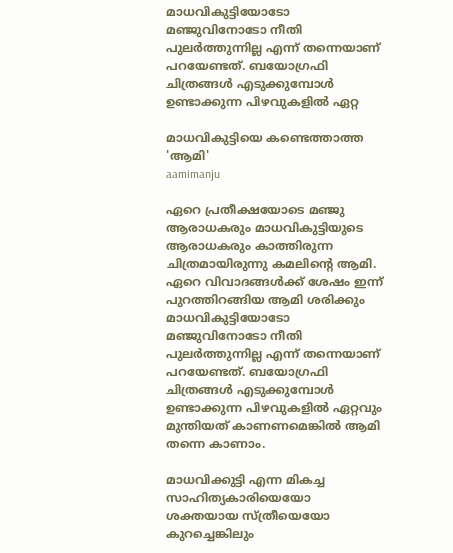മാധവികുട്ടിയോടോ മഞ്ജുവിനോടോ നീതി പുലര്‍ത്തുന്നില്ല എന്ന് തന്നെയാണ് പറയേണ്ടത്. ബയോഗ്രഫി ചിത്രങ്ങള്‍ എടുക്കുമ്പോള്‍ ഉണ്ടാക്കുന്ന പിഴവുകളില്‍ ഏറ്റ

മാധവികുട്ടിയെ കണ്ടെത്താത്ത 'ആമി'
aamimanju

ഏറെ പ്രതീക്ഷയോടെ മഞ്ജു ആരാധകരും മാധവികുട്ടിയുടെ ആരാധകരും കാത്തിരുന്ന ചിത്രമായിരുന്നു കമലിന്റെ ആമി. ഏറെ വിവാദങ്ങള്‍ക്ക് ശേഷം ഇന്ന് പുറത്തിറങ്ങിയ ആമി ശരിക്കും മാധവികുട്ടിയോടോ മഞ്ജുവിനോടോ നീതി പുലര്‍ത്തുന്നില്ല എന്ന് തന്നെയാണ് പറയേണ്ടത്. ബയോഗ്രഫി ചിത്രങ്ങള്‍ എടുക്കുമ്പോള്‍ ഉണ്ടാക്കുന്ന പിഴവുകളില്‍ ഏറ്റവും മുന്തിയത് കാണണമെങ്കില്‍ ആമി തന്നെ കാണാം.

മാധവിക്കുട്ടി എന്ന മികച്ച സാഹിത്യകാരിയെയോ ശക്തയായ സ്ത്രീയെയോ കുറച്ചെങ്കിലും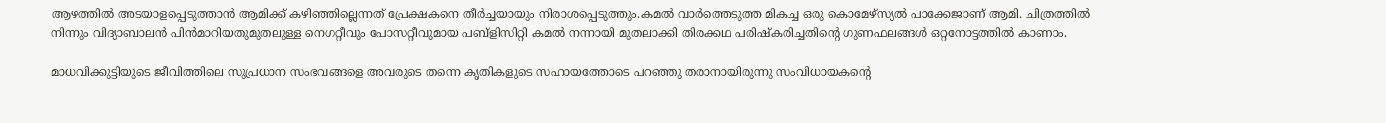ആഴത്തിൽ അടയാളപ്പെടുത്താൻ ആമിക്ക് കഴിഞ്ഞില്ലെന്നത് പ്രേക്ഷകനെ തീർച്ചയായും നിരാശപ്പെടുത്തും.കമൽ വാർത്തെടുത്ത മികച്ച ഒരു കൊമേഴ്സ്യൽ പാക്കേജാണ് ആമി. ചിത്രത്തിൽ നിന്നും വിദ്യാബാലൻ പിൻമാറിയതുമുതലുള്ള നെഗറ്റീവും പോസറ്റീവുമായ പബ്ളിസിറ്റി കമൽ നന്നായി മുതലാക്കി തിരക്കഥ പരിഷ്കരിച്ചതിന്റെ ഗുണഫലങ്ങൾ ഒറ്റനോട്ടത്തിൽ കാണാം.

മാധവിക്കുട്ടിയുടെ ജീവിത്തിലെ സുപ്രധാന സംഭവങ്ങളെ അവരുടെ തന്നെ കൃതികളുടെ സഹായത്തോടെ പറഞ്ഞു തരാനായിരുന്നു സംവിധായകന്റെ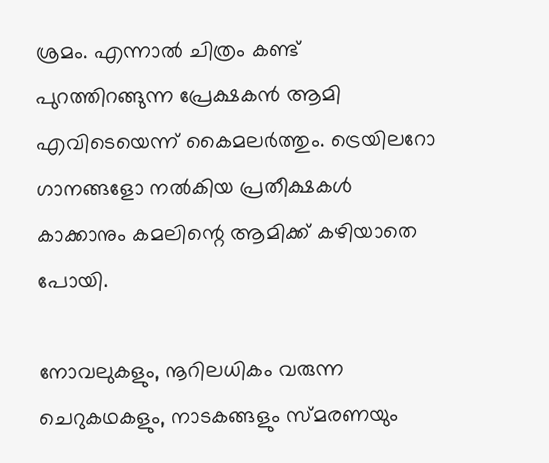ശ്രമം. എന്നാൽ ചിത്രം കണ്ട് പുറത്തിറങ്ങുന്ന പ്രേക്ഷകൻ ആമി എവിടെയെന്ന് കൈമലർത്തും. ട്രെയിലറോ ഗാനങ്ങളോ നൽകിയ പ്രതീക്ഷകൾ കാക്കാനും കമലിന്റെ ആമിക്ക് കഴിയാതെ പോയി.

നോവലുകളും, നൂറിലധികം വരുന്ന ചെറുകഥകളും, നാടകങ്ങളും സ്മരണയും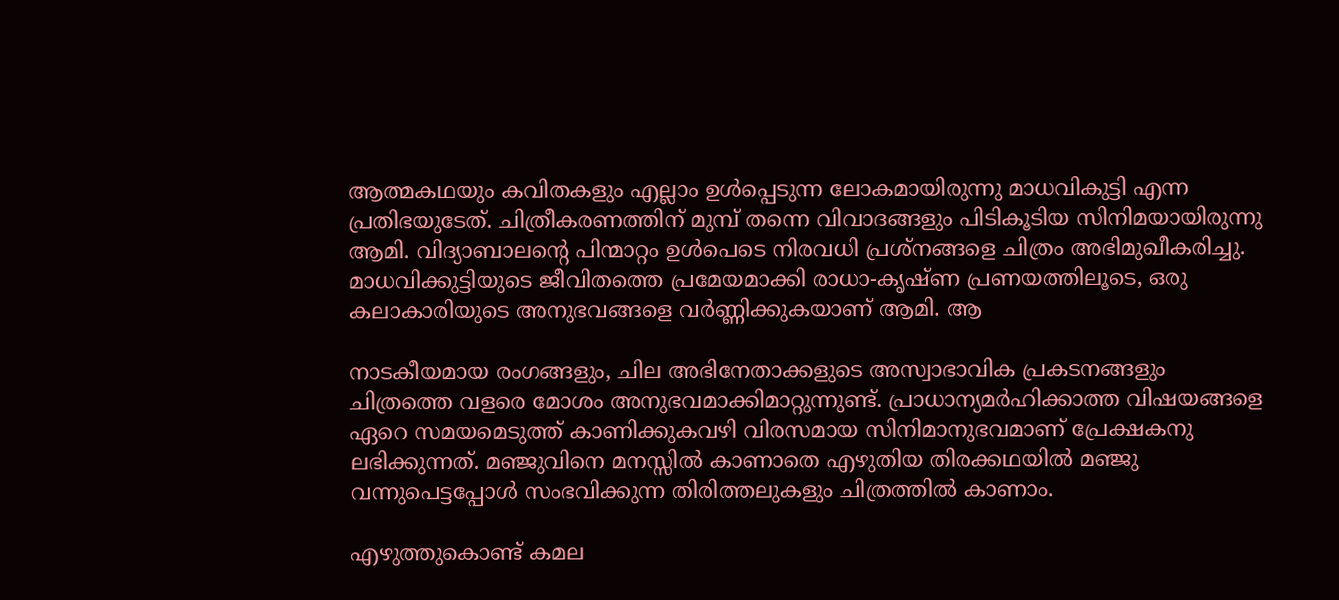ആത്മകഥയും കവിതകളും എല്ലാം ഉള്‍പ്പെടുന്ന ലോകമായിരുന്നു മാധവികുട്ടി എന്ന പ്രതിഭയുടേത്. ചിത്രീകരണത്തിന് മുമ്പ് തന്നെ വിവാദങ്ങളും പിടികൂടിയ സിനിമയായിരുന്നു ആമി. വിദ്യാബാലന്റെ പിന്മാറ്റം ഉള്‍പെടെ നിരവധി പ്രശ്നങ്ങളെ ചിത്രം അഭിമുഖീകരിച്ചു. മാധവിക്കുട്ടിയുടെ ജീവിതത്തെ പ്രമേയമാക്കി രാധാ-കൃഷ്ണ പ്രണയത്തിലൂടെ, ഒരു കലാകാരിയുടെ അനുഭവങ്ങളെ വര്‍ണ്ണിക്കുകയാണ് ആമി. ആ

നാടകീയമായ രംഗങ്ങളും, ചില അഭിനേതാക്കളുടെ അസ്വാഭാവിക പ്രകടനങ്ങളും ചിത്രത്തെ വളരെ മോശം അനുഭവമാക്കിമാറ്റുന്നുണ്ട്. പ്രാധാന്യമര്‍ഹിക്കാത്ത വിഷയങ്ങളെ ഏറെ സമയമെടുത്ത് കാണിക്കുകവഴി വിരസമായ സിനിമാനുഭവമാണ് പ്രേക്ഷകനു ലഭിക്കുന്നത്. മഞ്ജുവിനെ മനസ്സില്‍ കാണാതെ എഴുതിയ തിരക്കഥയില്‍ മഞ്ജു വന്നുപെട്ടപ്പോള്‍ സംഭവിക്കുന്ന തിരിത്തലുകളും ചിത്രത്തില്‍ കാണാം.

എഴുത്തുകൊണ്ട് കമല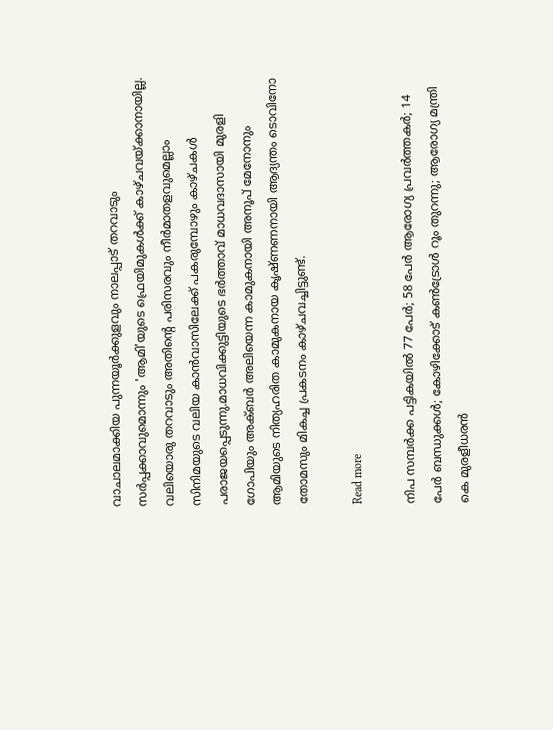വാചാലമാക്കിയ പുന്നയൂർക്കുളവും നാലപ്പാട് തറവാടും സർപ്പക്കാവുമൊന്നും 'ആമി'യുടെ ഫ്രെയിമുകൾക്ക് കാഴ്ചവയ്ക്കാനായില്ല. വലിയൊരു തറവാടും അതിന്റെ പരിസരവും നീർമാതളവുമെല്ലാം സിനിമയുടെ വലിയ കാൻവാസിലേക്ക് പകരുമ്പോഴും കാഴ്ചകൾ പരാജയപ്പെടുന്നു.മാധവിക്കുട്ടിയുടെ ഭർത്താവ് മാധവദാസായി മുരളി ഗോപിയും അക്ബർ അലിയെന്ന കാമുകനായി അനൂപ് മേനോനും ആമിയുടെ നിത്യഹരിത കാമുകനായ കൃഷ്ണണനായി ആദ്യന്തം ടൊവിനോ തോമസും മികച്ച പ്രകടനം കാഴ്ചവച്ചിട്ടുണ്ട്.

Read more

നിപ സമ്പര്‍ക്ക പട്ടികയില്‍ 77 പേര്‍; 58 പേര്‍ ആരോഗ്യ പ്രവര്‍ത്തകര്‍; 14 പേര്‍ ബന്ധുക്കള്‍; കോഴിക്കോട് കണ്‍ട്രോള്‍ റൂം തുറന്നു; ആരോഗ്യ മന്ത്രി കെ മുരളീധരന്‍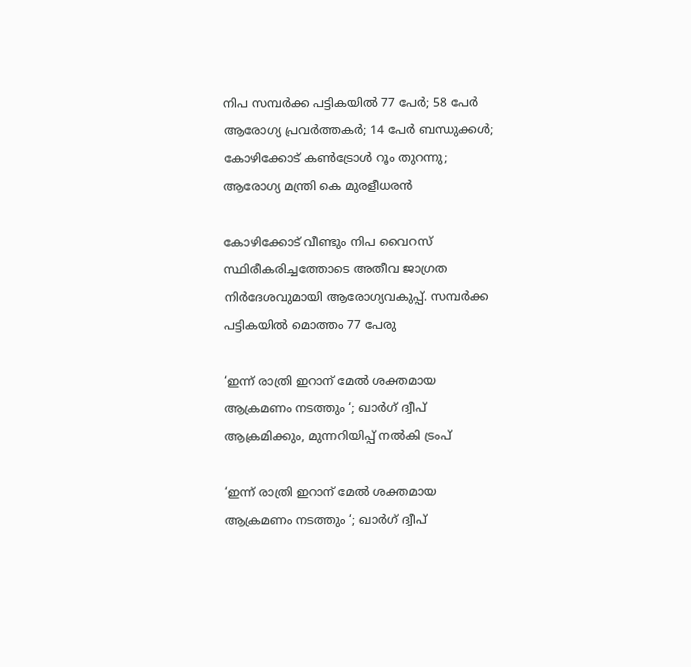നിപ സമ്പര്‍ക്ക പട്ടികയില്‍ 77 പേര്‍; 58 പേര്‍ ആരോഗ്യ പ്രവര്‍ത്തകര്‍; 14 പേര്‍ ബന്ധുക്കള്‍; കോഴിക്കോട് കണ്‍ട്രോള്‍ റൂം തുറന്നു; ആരോഗ്യ മന്ത്രി കെ മുരളീധരന്‍

കോഴിക്കോട് വീണ്ടും നിപ വൈറസ് സ്ഥിരീകരിച്ചത്തോടെ അതീവ ജാഗ്രത നിര്‍ദേശവുമായി ആരോഗ്യവകുപ്പ്. സമ്പര്‍ക്ക പട്ടികയില്‍ മൊത്തം 77 പേരു

‘ഇന്ന് രാത്രി ഇറാന് മേൽ ശക്തമായ ആക്രമണം നടത്തും ‘; ഖാർഗ് ദ്വീപ് ആക്രമിക്കും, മുന്നറിയിപ്പ് നൽകി ട്രംപ്

‘ഇന്ന് രാത്രി ഇറാന് മേൽ ശക്തമായ ആക്രമണം നടത്തും ‘; ഖാർഗ് ദ്വീപ്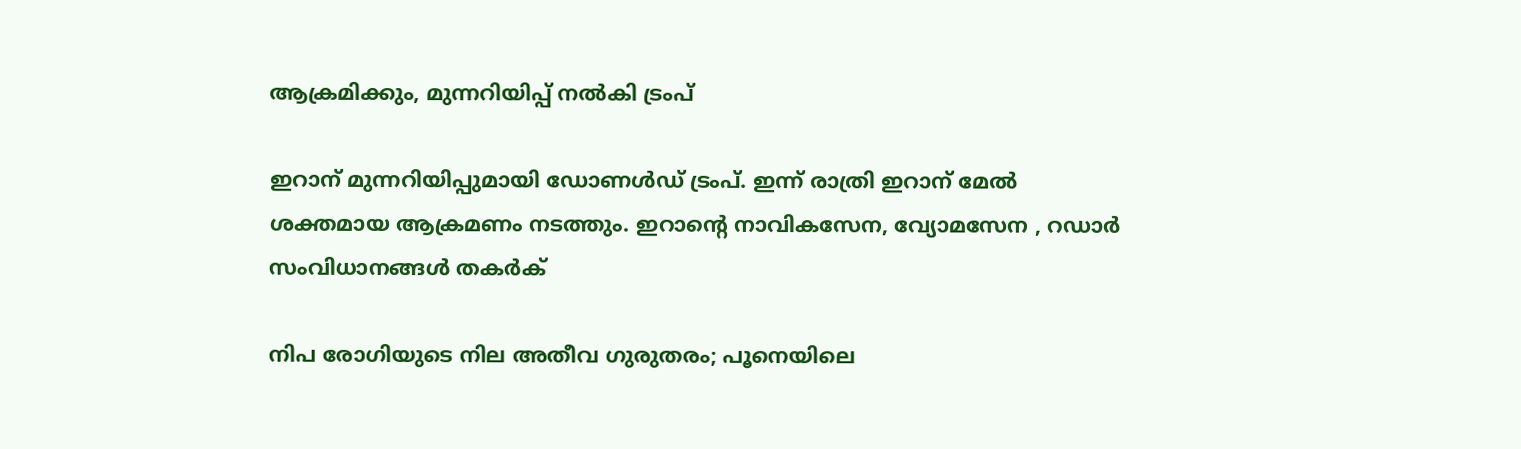ആക്രമിക്കും, മുന്നറിയിപ്പ് നൽകി ട്രംപ്

ഇറാന് മുന്നറിയിപ്പുമായി ഡോണൾഡ് ട്രംപ്. ഇന്ന് രാത്രി ഇറാന് മേൽ ശക്തമായ ആക്രമണം നടത്തും. ഇറാന്റെ നാവികസേന, വ്യോമസേന , റഡാർ സംവിധാനങ്ങൾ തകർക്

നിപ രോഗിയുടെ നില അതീവ ഗുരുതരം; പൂനെയിലെ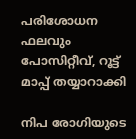പരിശോധന ഫലവും പോസിറ്റീവ്, റൂട്ട് മാപ്പ് തയ്യാറാക്കി

നിപ രോഗിയുടെ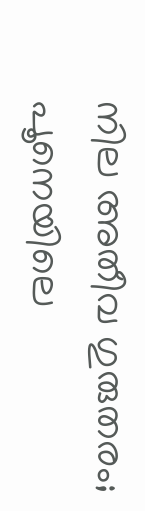നില അതീവ ഗുരുതരം; പൂനെയിലെ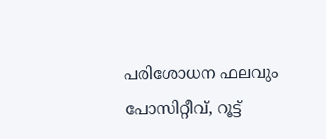പരിശോധന ഫലവും പോസിറ്റീവ്, റൂട്ട്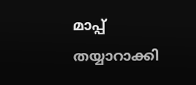മാപ്പ് തയ്യാറാക്കി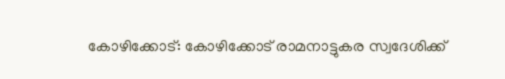കോഴിക്കോട്: കോഴിക്കോട് രാമനാട്ടുകര സ്വദേശിക്ക്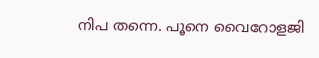നിപ തന്നെ. പൂനെ വൈറോളജി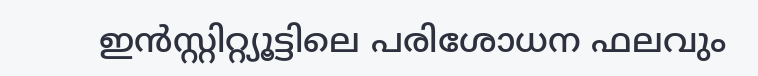ഇന്‍സ്റ്റിറ്റ്യൂട്ടിലെ പരിശോധന ഫലവും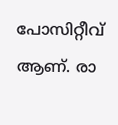പോസിറ്റീവ് ആണ്. രാ